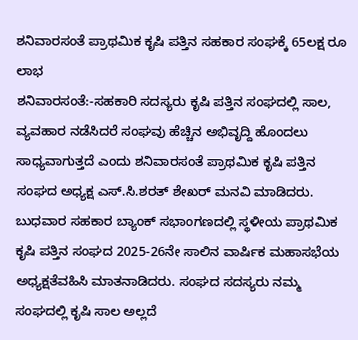ಶನಿವಾರಸಂತೆ ಪ್ರಾಥಮಿಕ ಕೃಷಿ ಪತ್ತಿನ ಸಹಕಾರ ಸಂಘಕ್ಕೆ 65ಲಕ್ಷ ರೂ ಲಾಭ
ಶನಿವಾರಸಂತೆ:-ಸಹಕಾರಿ ಸದಸ್ಯರು ಕೃಷಿ ಪತ್ತಿನ ಸಂಘದಲ್ಲಿ ಸಾಲ, ವ್ಯವಹಾರ ನಡೆಸಿದರೆ ಸಂಘವು ಹೆಚ್ಚಿನ ಅಭಿವೃದ್ದಿ ಹೊಂದಲು ಸಾಧ್ಯವಾಗುತ್ತದೆ ಎಂದು ಶನಿವಾರಸಂತೆ ಪ್ರಾಥಮಿಕ ಕೃಷಿ ಪತ್ತಿನ ಸಂಘದ ಅಧ್ಯಕ್ಷ ಎಸ್.ಸಿ.ಶರತ್ ಶೇಖರ್ ಮನವಿ ಮಾಡಿದರು.
ಬುಧವಾರ ಸಹಕಾರ ಬ್ಯಾಂಕ್ ಸಭಾಂಗಣದಲ್ಲಿ ಸ್ಥಳೀಯ ಪ್ರಾಥಮಿಕ ಕೃಷಿ ಪತ್ತಿನ ಸಂಘದ 2025-26ನೇ ಸಾಲಿನ ವಾರ್ಷಿಕ ಮಹಾಸಭೆಯ ಅಧ್ಯಕ್ಷತೆವಹಿಸಿ ಮಾತನಾಡಿದರು. ಸಂಘದ ಸದಸ್ಯರು ನಮ್ಮ ಸಂಘದಲ್ಲಿ ಕೃಷಿ ಸಾಲ ಅಲ್ಲದೆ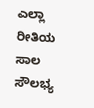ಎಲ್ಲಾ ರೀತಿಯ ಸಾಲ ಸೌಲಭ್ಯ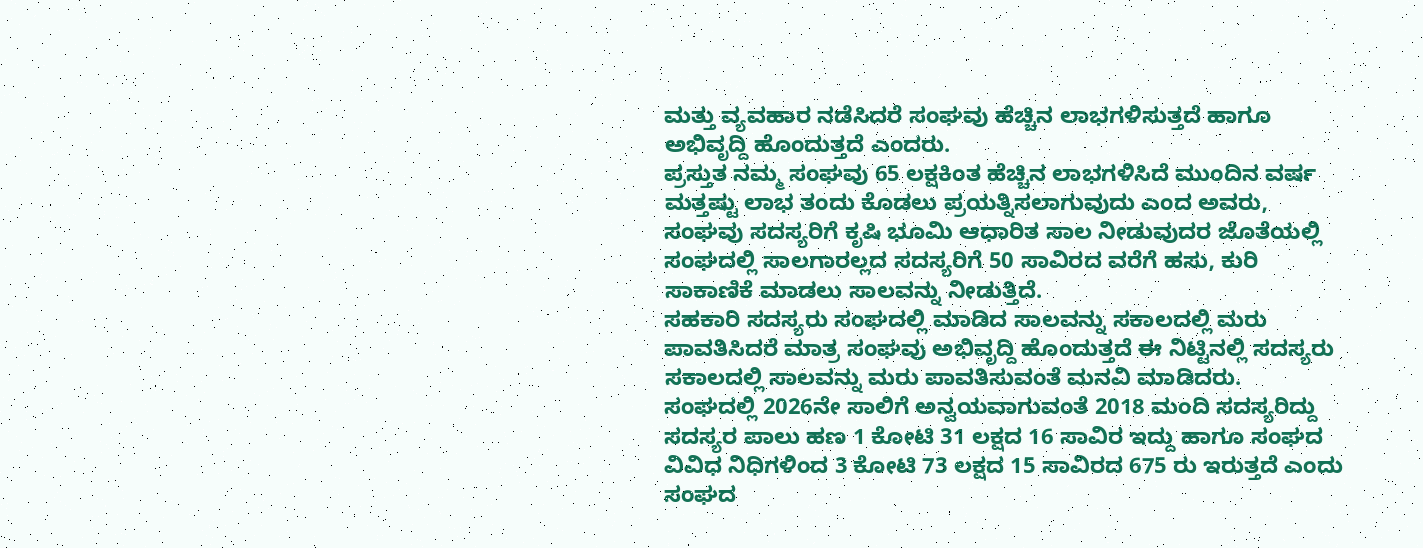ಮತ್ತು ವ್ಯವಹಾರ ನಡೆಸಿದರೆ ಸಂಘವು ಹೆಚ್ಚಿನ ಲಾಭಗಳಿಸುತ್ತದೆ ಹಾಗೂ ಅಭಿವೃದ್ದಿ ಹೊಂದುತ್ತದೆ ಎಂದರು.
ಪ್ರಸ್ತುತ ನಮ್ಮ ಸಂಘವು 65 ಲಕ್ಷಕಿಂತ ಹೆಚ್ಚಿನ ಲಾಭಗಳಿಸಿದೆ ಮುಂದಿನ ವರ್ಷ ಮತ್ತಷ್ಟು ಲಾಭ ತಂದು ಕೊಡಲು ಪ್ರಯತ್ನಿಸಲಾಗುವುದು ಎಂದ ಅವರು, ಸಂಘವು ಸದಸ್ಯರಿಗೆ ಕೃಷಿ ಭೂಮಿ ಆಧಾರಿತ ಸಾಲ ನೀಡುವುದರ ಜೊತೆಯಲ್ಲಿ ಸಂಘದಲ್ಲಿ ಸಾಲಗಾರಲ್ಲದ ಸದಸ್ಯರಿಗೆ 50 ಸಾವಿರದ ವರೆಗೆ ಹಸು, ಕುರಿ ಸಾಕಾಣಿಕೆ ಮಾಡಲು ಸಾಲವನ್ನು ನೀಡುತ್ತಿದೆ.
ಸಹಕಾರಿ ಸದಸ್ಯರು ಸಂಘದಲ್ಲಿ ಮಾಡಿದ ಸಾಲವನ್ನು ಸಕಾಲದಲ್ಲಿ ಮರು ಪಾವತಿಸಿದರೆ ಮಾತ್ರ ಸಂಘವು ಅಭಿವೃದ್ದಿ ಹೊಂದುತ್ತದೆ ಈ ನಿಟ್ಟಿನಲ್ಲಿ ಸದಸ್ಯರು ಸಕಾಲದಲ್ಲಿ ಸಾಲವನ್ನು ಮರು ಪಾವತಿಸುವಂತೆ ಮನವಿ ಮಾಡಿದರು.
ಸಂಘದಲ್ಲಿ 2026ನೇ ಸಾಲಿಗೆ ಅನ್ವಯವಾಗುವಂತೆ 2018 ಮಂದಿ ಸದಸ್ಯರಿದ್ದು ಸದಸ್ಯರ ಪಾಲು ಹಣ 1 ಕೋಟಿ 31 ಲಕ್ಷದ 16 ಸಾವಿರ ಇದ್ದು ಹಾಗೂ ಸಂಘದ ವಿವಿಧ ನಿಧಿಗಳಿಂದ 3 ಕೋಟಿ 73 ಲಕ್ಷದ 15 ಸಾವಿರದ 675 ರು ಇರುತ್ತದೆ ಎಂದು ಸಂಘದ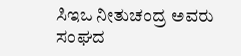ಸಿಇಒ ನೀತುಚಂದ್ರ ಅವರು ಸಂಘದ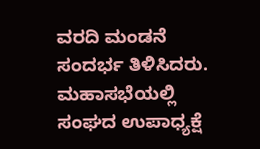ವರದಿ ಮಂಡನೆ ಸಂದರ್ಭ ತಿಳಿಸಿದರು.
ಮಹಾಸಭೆಯಲ್ಲಿ ಸಂಘದ ಉಪಾಧ್ಯಕ್ಷೆ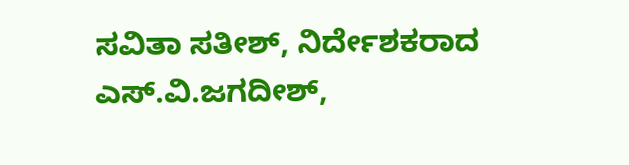ಸವಿತಾ ಸತೀಶ್, ನಿರ್ದೇಶಕರಾದ ಎಸ್.ವಿ.ಜಗದೀಶ್,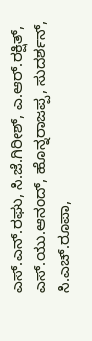ಎಸ್.ಎನ್.ರಘು, ಸಿ.ಜೆ.ಗಿರೀಶ್, ಎ.ಆರ್.ರಕ್ಷಿತ್, ಎಸ್.ಯು.ಆನಂದ್, ಹೊನ್ನರಾಜಪ್ಪ, ಸುದರ್ಶನ್, ಸಿ.ಎಚ್.ರೂಪಾ,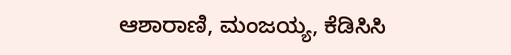ಆಶಾರಾಣಿ, ಮಂಜಯ್ಯ, ಕೆಡಿಸಿಸಿ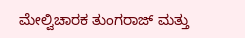ಮೇಲ್ವಿಚಾರಕ ತುಂಗರಾಜ್ ಮತ್ತು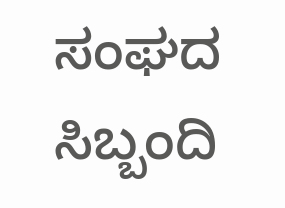ಸಂಘದ ಸಿಬ್ಬಂದಿ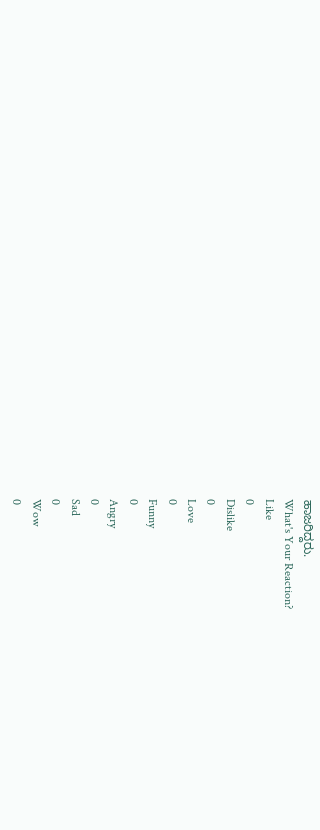ಹಾಜರಿದ್ದರು.
What's Your Reaction?
Like
0
Dislike
0
Love
0
Funny
0
Angry
0
Sad
0
Wow
0